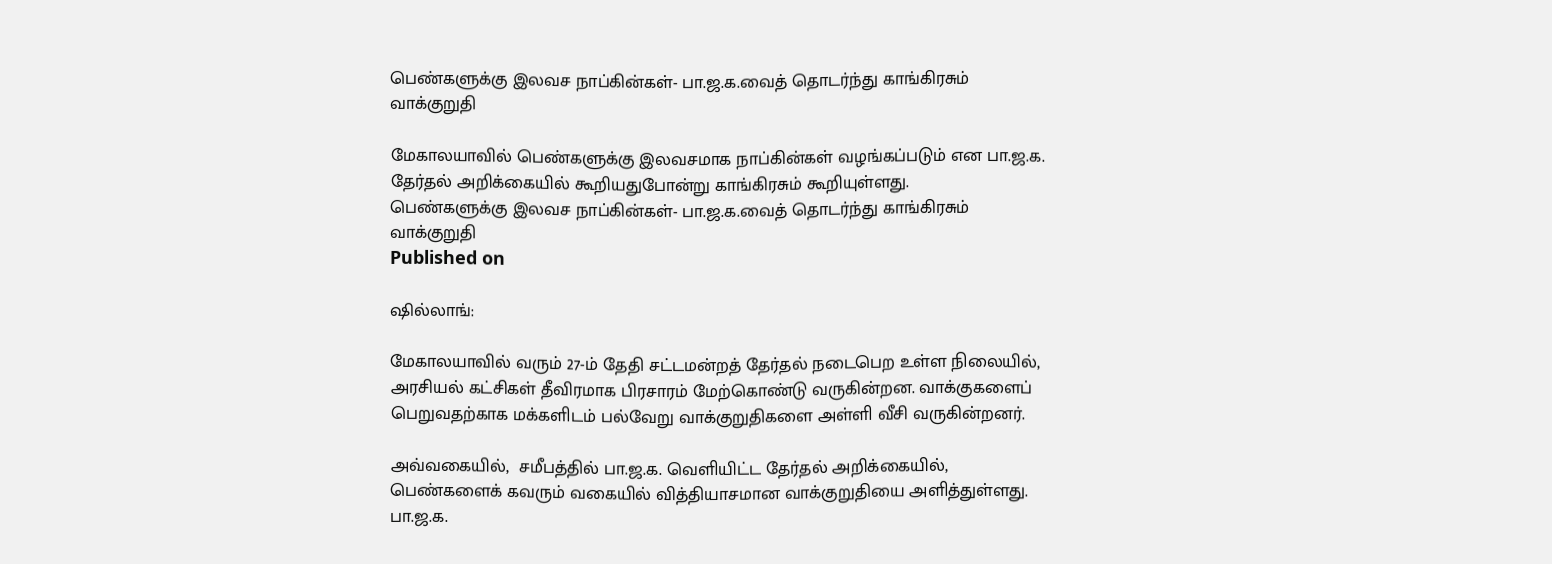பெண்களுக்கு இலவச நாப்கின்கள்- பா.ஜ.க.வைத் தொடர்ந்து காங்கிரசும் வாக்குறுதி

மேகாலயாவில் பெண்களுக்கு இலவசமாக நாப்கின்கள் வழங்கப்படும் என பா.ஜ.க. தேர்தல் அறிக்கையில் கூறியதுபோன்று காங்கிரசும் கூறியுள்ளது.
பெண்களுக்கு இலவச நாப்கின்கள்- பா.ஜ.க.வைத் தொடர்ந்து காங்கிரசும் வாக்குறுதி
Published on

ஷில்லாங்:

மேகாலயாவில் வரும் 27-ம் தேதி சட்டமன்றத் தேர்தல் நடைபெற உள்ள நிலையில், அரசியல் கட்சிகள் தீவிரமாக பிரசாரம் மேற்கொண்டு வருகின்றன. வாக்குகளைப் பெறுவதற்காக மக்களிடம் பல்வேறு வாக்குறுதிகளை அள்ளி வீசி வருகின்றனர்.

அவ்வகையில்,  சமீபத்தில் பா.ஜ.க. வெளியிட்ட தேர்தல் அறிக்கையில், பெண்களைக் கவரும் வகையில் வித்தியாசமான வாக்குறுதியை அளித்துள்ளது. பா.ஜ.க.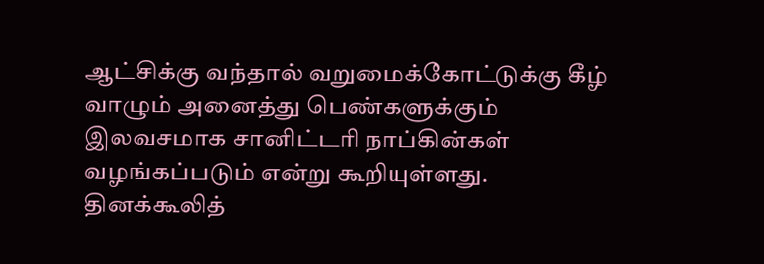ஆட்சிக்கு வந்தால் வறுமைக்கோட்டுக்கு கீழ் வாழும் அனைத்து பெண்களுக்கும் இலவசமாக சானிட்டரி நாப்கின்கள் வழங்கப்படும் என்று கூறியுள்ளது. தினக்கூலித்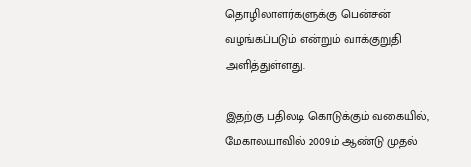தொழிலாளர்களுக்கு பென்சன் வழங்கப்படும் என்றும் வாக்குறுதி அளித்துள்ளது.

இதற்கு பதிலடி கொடுக்கும் வகையில், மேகாலயாவில் 2009ம் ஆண்டு முதல்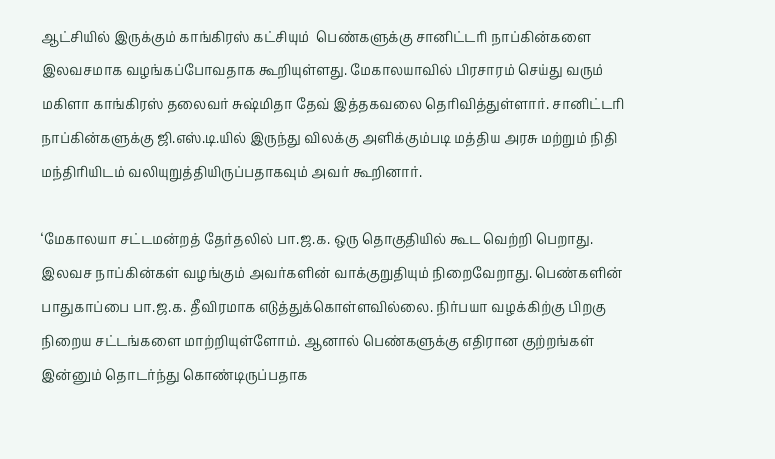ஆட்சியில் இருக்கும் காங்கிரஸ் கட்சியும்  பெண்களுக்கு சானிட்டரி நாப்கின்களை இலவசமாக வழங்கப்போவதாக கூறியுள்ளது. மேகாலயாவில் பிரசாரம் செய்து வரும் மகிளா காங்கிரஸ் தலைவர் சுஷ்மிதா தேவ் இத்தகவலை தெரிவித்துள்ளார். சானிட்டரி நாப்கின்களுக்கு ஜி.எஸ்.டி.யில் இருந்து விலக்கு அளிக்கும்படி மத்திய அரசு மற்றும் நிதி மந்திரியிடம் வலியுறுத்தியிருப்பதாகவும் அவர் கூறினார்.

‘மேகாலயா சட்டமன்றத் தேர்தலில் பா.ஜ.க. ஒரு தொகுதியில் கூட வெற்றி பெறாது. இலவச நாப்கின்கள் வழங்கும் அவர்களின் வாக்குறுதியும் நிறைவேறாது. பெண்களின் பாதுகாப்பை பா.ஜ.க. தீவிரமாக எடுத்துக்கொள்ளவில்லை. நிர்பயா வழக்கிற்கு பிறகு நிறைய சட்டங்களை மாற்றியுள்ளோம். ஆனால் பெண்களுக்கு எதிரான குற்றங்கள் இன்னும் தொடர்ந்து கொண்டிருப்பதாக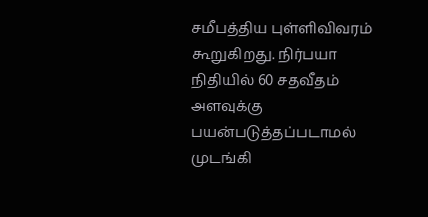சமீபத்திய புள்ளிவிவரம் கூறுகிறது. நிர்பயா நிதியில் 60 சதவீதம் அளவுக்கு பயன்படுத்தப்படாமல் முடங்கி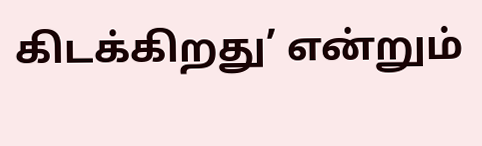கிடக்கிறது’ என்றும்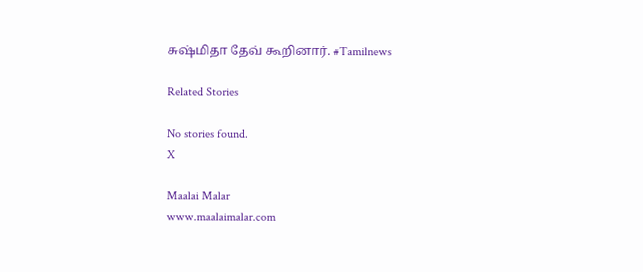சுஷ்மிதா தேவ் கூறினார். #Tamilnews

Related Stories

No stories found.
X

Maalai Malar
www.maalaimalar.com